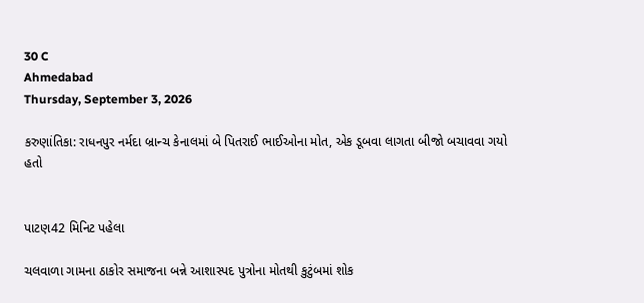30 C
Ahmedabad
Thursday, September 3, 2026

કરુણાંતિકા: રાધનપુર નર્મદા બ્રાન્ચ કેનાલમાં બે પિતરાઈ ભાઈઓના મોત, એક ડૂબવા લાગતા બીજો બચાવવા ગયો હતો


પાટણ42 મિનિટ પહેલા

ચલવાળા ગામના ઠાકોર સમાજના બન્ને આશાસ્પદ પુત્રોના મોતથી કુટુંબમાં શોક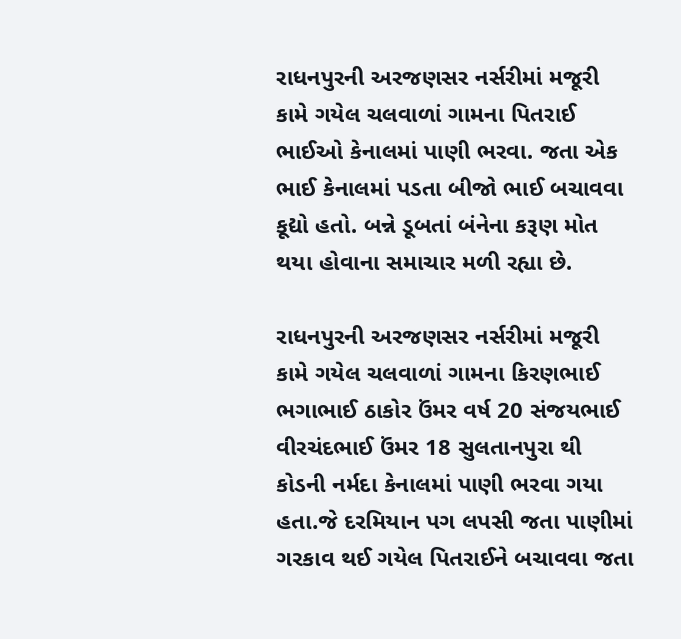રાધનપુરની અરજણસર નર્સરીમાં મજૂરી કામે ગયેલ ચલવાળાં ગામના પિતરાઈ ભાઈઓ કેનાલમાં પાણી ભરવા. જતા એક ભાઈ કેનાલમાં પડતા બીજો ભાઈ બચાવવા કૂદ્યો હતો. બન્ને ડૂબતાં બંનેના કરૂણ મોત થયા હોવાના સમાચાર મળી રહ્યા છે.

રાધનપુરની અરજણસર નર્સરીમાં મજૂરી કામે ગયેલ ચલવાળાં ગામના કિરણભાઈ ભગાભાઈ ઠાકોર ઉંમર વર્ષ 20 સંજયભાઈ વીરચંદભાઈ ઉંમર 18 સુલતાનપુરા થી કોડની નર્મદા કેનાલમાં પાણી ભરવા ગયા હતા.જે દરમિયાન પગ લપસી જતા પાણીમાં ગરકાવ થઈ ગયેલ પિતરાઈને બચાવવા જતા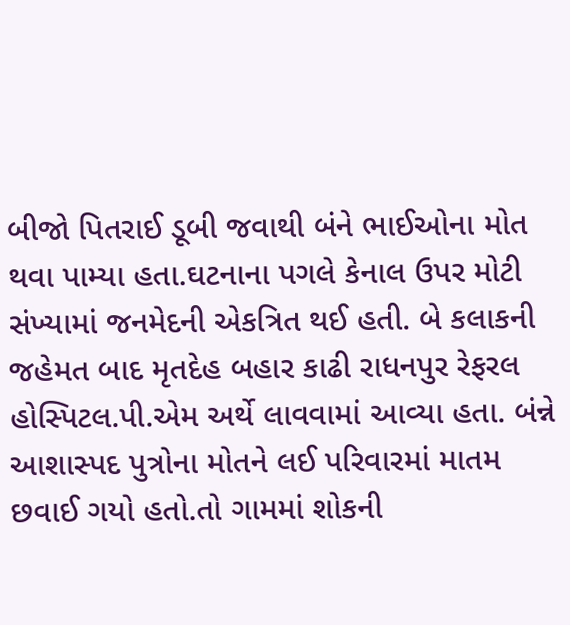બીજો પિતરાઈ ડૂબી જવાથી બંને ભાઈઓના મોત થવા પામ્યા હતા.ઘટનાના પગલે કેનાલ ઉપર મોટી સંખ્યામાં જનમેદની એકત્રિત થઈ હતી. બે કલાકની જહેમત બાદ મૃતદેહ બહાર કાઢી રાધનપુર રેફરલ હોસ્પિટલ.પી.એમ અર્થે લાવવામાં આવ્યા હતા. બંન્ને આશાસ્પદ પુત્રોના મોતને લઈ પરિવારમાં માતમ છવાઈ ગયો હતો.તો ગામમાં શોકની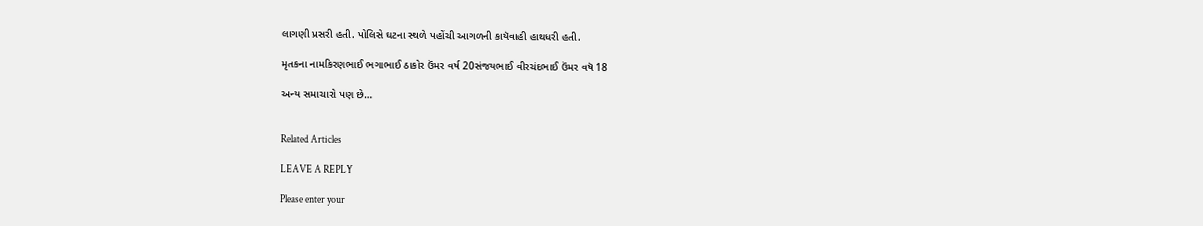લાગણી પ્રસરી હતી. પોલિસે ઘટના સ્થળે પહોંચી આગળની કાયૅવાહી હાથધરી હતી.

મૃતકના નામકિરણભાઈ ભગાભાઈ ઠાકોર ઉંમર વર્ષ 20સંજયભાઈ વીરચંદભાઈ ઉંમર વષૅ 18

અન્ય સમાચારો પણ છે…


Related Articles

LEAVE A REPLY

Please enter your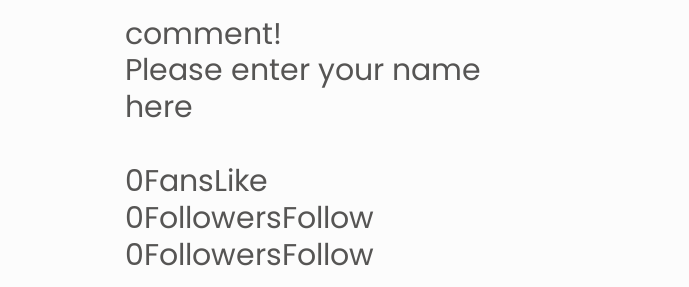comment!
Please enter your name here

0FansLike
0FollowersFollow
0FollowersFollow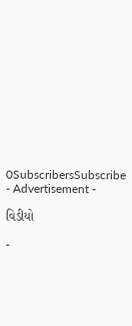0SubscribersSubscribe
- Advertisement -

વિડીયો

-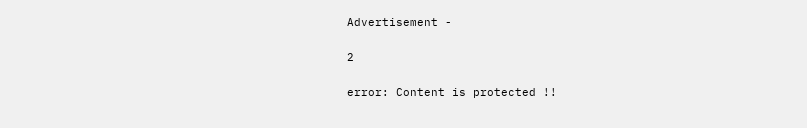Advertisement -

2

error: Content is protected !!